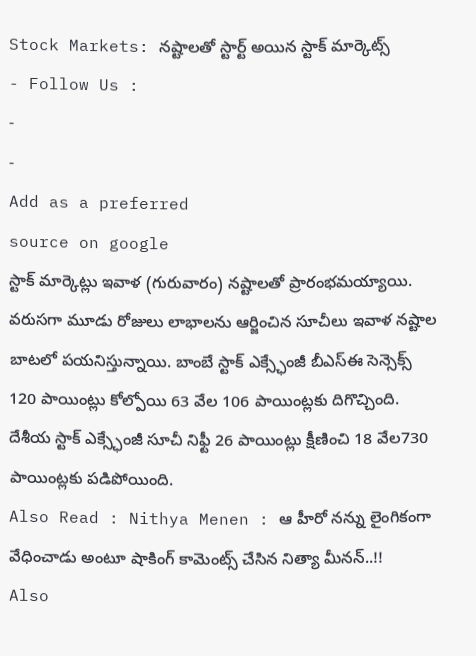Stock Markets: నష్టాలతో స్టార్ట్ అయిన స్టాక్ మార్కెట్స్
- Follow Us :
-
-
Add as a preferred
source on google
స్టాక్ మార్కెట్లు ఇవాళ (గురువారం) నష్టాలతో ప్రారంభమయ్యాయి. వరుసగా మూడు రోజులు లాభాలను ఆర్జించిన సూచీలు ఇవాళ నష్టాల బాటలో పయనిస్తున్నాయి. బాంబే స్టాక్ ఎక్స్ఛేంజీ బీఎస్ఈ సెన్సెక్స్ 120 పాయింట్లు కోల్పోయి 63 వేల 106 పాయింట్లకు దిగొచ్చింది. దేశీయ స్టాక్ ఎక్స్ఛేంజీ సూచీ నిఫ్టీ 26 పాయింట్లు క్షీణించి 18 వేల730 పాయింట్లకు పడిపోయింది.
Also Read : Nithya Menen : ఆ హీరో నన్ను లైంగికంగా వేధించాడు అంటూ షాకింగ్ కామెంట్స్ చేసిన నిత్యా మీనన్..!!
Also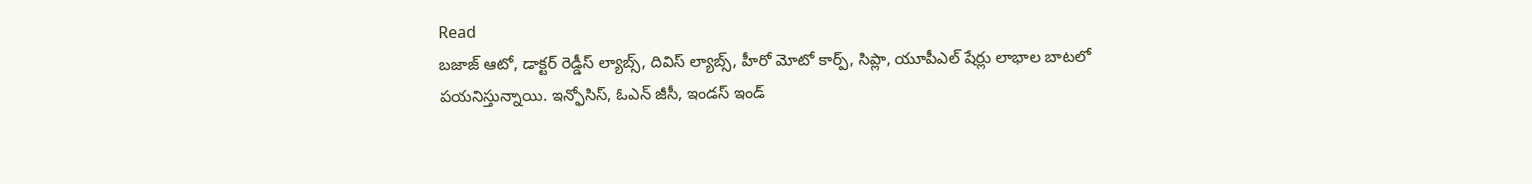Read
బజాజ్ ఆటో, డాక్టర్ రెడ్డీస్ ల్యాబ్స్, దివిస్ ల్యాబ్స్, హీరో మోటో కార్ప్, సిప్లా, యూపీఎల్ షేర్లు లాభాల బాటలో పయనిస్తున్నాయి. ఇన్ఫోసిస్, ఓఎన్ జీసీ, ఇండస్ ఇండ్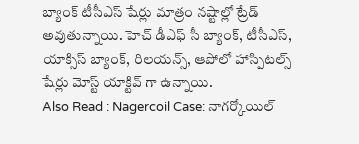బ్యాంక్ టీసీఎస్ షేర్లు మాత్రం నష్టాల్లో ట్రేడ్ అవుతున్నాయి. హెచ్ డీఎఫ్ సీ బ్యాంక్, టీసీఎస్, యాక్సిస్ బ్యాంక్, రిలయన్స్, ఆపోలో హాస్పిటల్స్ షేర్లు మోస్ట్ యాక్టివ్ గా ఉన్నాయి.
Also Read : Nagercoil Case: నాగర్కోయిల్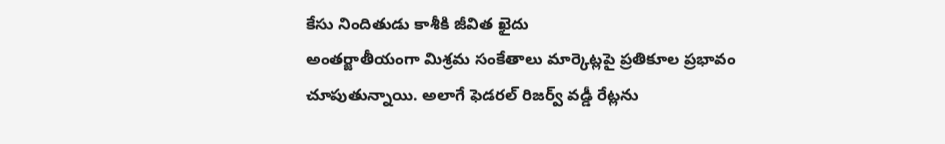కేసు నిందితుడు కాశీకి జీవిత ఖైదు
అంతర్జాతీయంగా మిశ్రమ సంకేతాలు మార్కెట్లపై ప్రతికూల ప్రభావం చూపుతున్నాయి. అలాగే ఫెడరల్ రిజర్వ్ వడ్డీ రేట్లను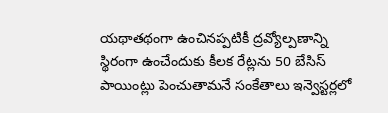యథాతథంగా ఉంచినప్పటికీ ద్రవ్యోల్పణాన్ని స్థిరంగా ఉంచేందుకు కీలక రేట్లను 50 బేసిస్ పాయింట్లు పెంచుతామనే సంకేతాలు ఇన్వెస్టర్లలో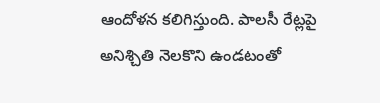ఆందోళన కలిగిస్తుంది. పాలసీ రేట్లపై అనిశ్చితి నెలకొని ఉండటంతో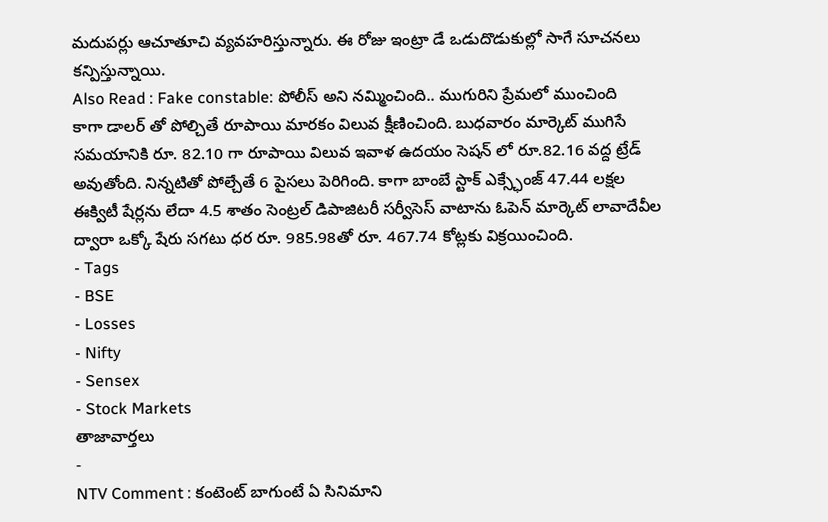మదుపర్లు ఆచూతూచి వ్యవహరిస్తున్నారు. ఈ రోజు ఇంట్రా డే ఒడుదొడుకుల్లో సాగే సూచనలు కన్పిస్తున్నాయి.
Also Read : Fake constable: పోలీస్ అని నమ్మించింది.. ముగురిని ప్రేమలో ముంచింది
కాగా డాలర్ తో పోల్చితే రూపాయి మారకం విలువ క్షీణించింది. బుధవారం మార్కెట్ ముగిసే సమయానికి రూ. 82.10 గా రూపాయి విలువ ఇవాళ ఉదయం సెషన్ లో రూ.82.16 వద్ద ట్రేడ్ అవుతోంది. నిన్నటితో పోల్చేతే 6 పైసలు పెరిగింది. కాగా బాంబే స్టాక్ ఎక్స్ఛేంజ్ 47.44 లక్షల ఈక్విటీ షేర్లను లేదా 4.5 శాతం సెంట్రల్ డిపాజిటరీ సర్వీసెస్ వాటాను ఓపెన్ మార్కెట్ లావాదేవీల ద్వారా ఒక్కో షేరు సగటు ధర రూ. 985.98తో రూ. 467.74 కోట్లకు విక్రయించింది.
- Tags
- BSE
- Losses
- Nifty
- Sensex
- Stock Markets
తాజావార్తలు
-
NTV Comment : కంటెంట్ బాగుంటే ఏ సినిమాని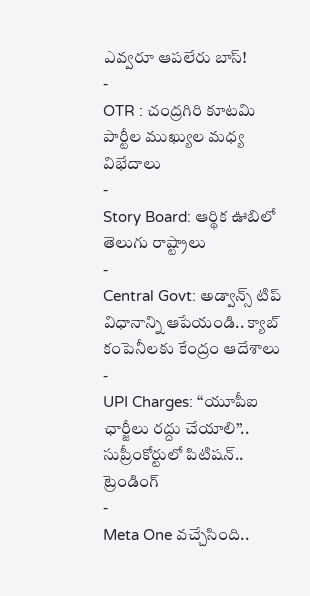ఎవ్వరూ ఆపలేరు బాస్!
-
OTR : చంద్రగిరి కూటమి పార్టీల ముఖ్యుల మధ్య విభేదాలు
-
Story Board: ఆర్థిక ఊబిలో తెలుగు రాష్ట్రాలు
-
Central Govt: అడ్వాన్స్ టిప్ విధానాన్ని ఆపేయండి.. క్యాబ్ కంపెనీలకు కేంద్రం ఆదేశాలు
-
UPI Charges: ‘‘యూపీఐ ఛార్జీలు రద్దు చేయాలి’’.. సుప్రీంకోర్టులో పిటిషన్..
ట్రెండింగ్
-
Meta One వచ్చేసింది..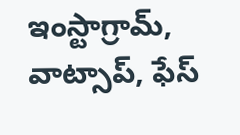ఇంస్టాగ్రామ్, వాట్సాప్, ఫేస్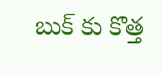బుక్ కు కొత్త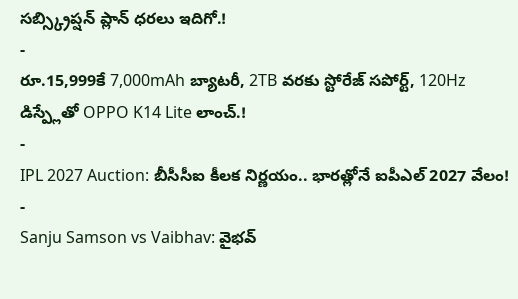సబ్స్క్రిప్షన్ ప్లాన్ ధరలు ఇదిగో.!
-
రూ.15,999కే 7,000mAh బ్యాటరీ, 2TB వరకు స్టోరేజ్ సపోర్ట్, 120Hz డిస్ప్లేతో OPPO K14 Lite లాంచ్.!
-
IPL 2027 Auction: బీసీసీఐ కీలక నిర్ణయం.. భారత్లోనే ఐపీఎల్ 2027 వేలం!
-
Sanju Samson vs Vaibhav: వైభవ్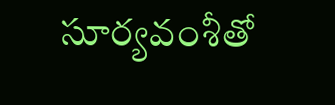సూర్యవంశీతో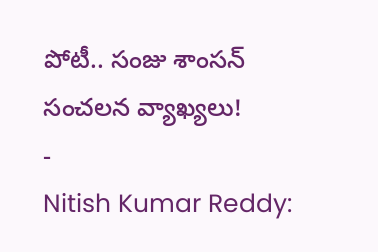పోటీ.. సంజు శాంసన్ సంచలన వ్యాఖ్యలు!
-
Nitish Kumar Reddy: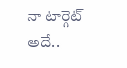నా టార్గెట్ అదే..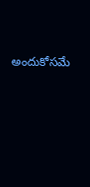అందుకోసమే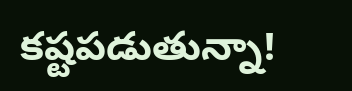కష్టపడుతున్నా!